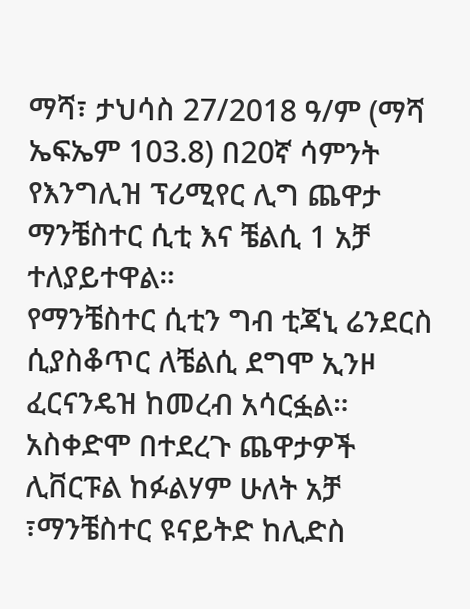ማሻ፣ ታህሳስ 27/2018 ዓ/ም (ማሻ ኤፍኤም 103.8) በ20ኛ ሳምንት የእንግሊዝ ፕሪሚየር ሊግ ጨዋታ ማንቼስተር ሲቲ እና ቼልሲ 1 አቻ ተለያይተዋል።
የማንቼስተር ሲቲን ግብ ቲጃኒ ሬንደርስ ሲያስቆጥር ለቼልሲ ደግሞ ኢንዞ ፈርናንዴዝ ከመረብ አሳርፏል።
አስቀድሞ በተደረጉ ጨዋታዎች ሊቨርፑል ከፉልሃም ሁለት አቻ ፣ማንቼስተር ዩናይትድ ከሊድስ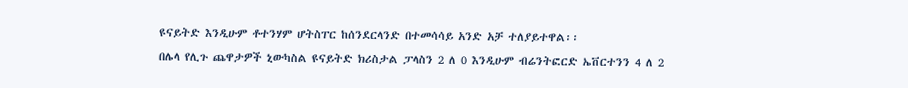ዩናይትድ እንዲሁም ቶተንሃም ሆትስፐር ከሰንደርላንድ በተመሳሳይ አንድ አቻ ተለያይተዋል፡፡
በሌላ የሊጉ ጨዋታዎች ኒውካስል ዩናይትድ ክሪስታል ፓላስን 2 ለ 0 እንዲሁም ብሬንትፎርድ ኤቨርተንን 4 ለ 2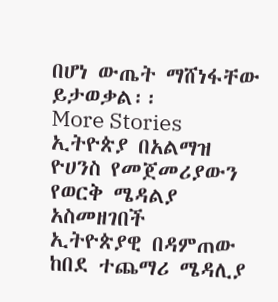በሆነ ውጤት ማሸነፋቸው ይታወቃል፡፡
More Stories
ኢትዮጵያ በአልማዝ ዮሀንስ የመጀመሪያውን የወርቅ ሜዳልያ አስመዘገበች
ኢትዮጵያዊ በዳምጠው ከበደ ተጨማሪ ሜዳሊያ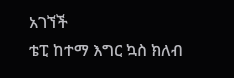አገኘች
ቴፒ ከተማ እግር ኳስ ክለብ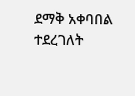ደማቅ አቀባበል ተደረገለት